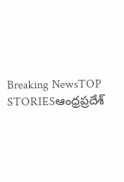Breaking NewsTOP STORIESఆంధ్రప్రదేశ్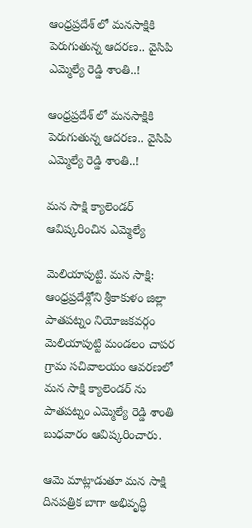ఆంధ్రప్రదేశ్ లో మనసాక్షికి పెరుగుతున్న ఆదరణ.. వైసిపి ఎమ్మెల్యే రెడ్డి శాంతి..!

ఆంధ్రప్రదేశ్ లో మనసాక్షికి పెరుగుతున్న ఆదరణ.. వైసిపి ఎమ్మెల్యే రెడ్డి శాంతి..!

మన సాక్షి క్యాలెండర్ ఆవిష్కరించిన ఎమ్మెల్యే

మెలియాపుట్టి. మన సాక్షి:
ఆంధ్రప్రదేశ్లోని శ్రీకాకుళం జిల్లా పాతపట్నం నియోజకవర్గం మెలియాపుట్టి మండలం చాపర గ్రామ సచివాలయం ఆవరణలో మన సాక్షి క్యాలెండర్ ను పాతపట్నం ఎమ్మెల్యే రెడ్డి శాంతి బుధవారం ఆవిష్కరించారు.

ఆమె మాట్లాడుతూ మన సాక్షి దినపత్రిక బాగా అభివృద్ధి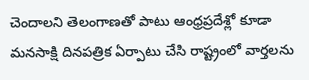చెందాలని తెలంగాణతో పాటు ఆంధ్రప్రదేశ్లో కూడా మనసాక్షి దినపత్రిక ఏర్పాటు చేసి రాష్ట్రంలో వార్తలను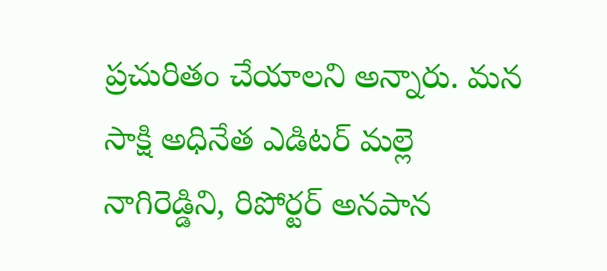ప్రచురితం చేయాలని అన్నారు. మన సాక్షి అధినేత ఎడిటర్ మల్లె నాగిరెడ్డిని, రిపోర్టర్ అనపాన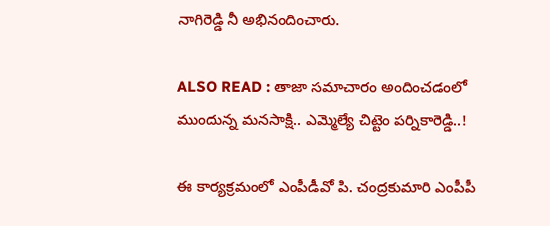నాగిరెడ్డి నీ అభినందించారు.

ALSO READ : తాజా సమాచారం అందించడంలో ముందున్న మనసాక్షి.. ఎమ్మెల్యే చిట్టెం పర్నికారెడ్డి..!

ఈ కార్యక్రమంలో ఎంపీడీవో పి. చంద్రకుమారి ఎంపీపీ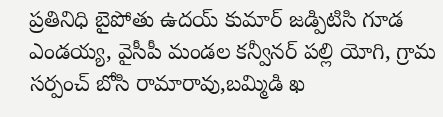ప్రతినిధి బైపోతు ఉదయ్ కుమార్ జడ్పిటిసి గూడ ఎండయ్య, వైసీపీ మండల కన్వీనర్ పల్లి యోగి, గ్రామ సర్పంచ్ బోసి రామారావు,బమ్మిడి ఖ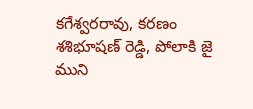కగేశ్వరరావు, కరణం శశిభూషణ్ రెడ్డి, పోలాకి జై ముని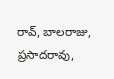రావ్, బాలరాజు, ప్రసాదరావు,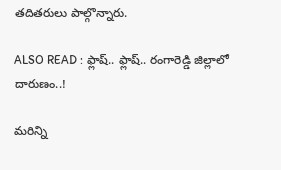తదితరులు పాల్గొన్నారు.

ALSO READ : ఫ్లాష్.. ఫ్లాష్.. రంగారెడ్డి జిల్లాలో దారుణం..!

మరిన్ని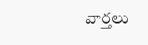వార్తలు